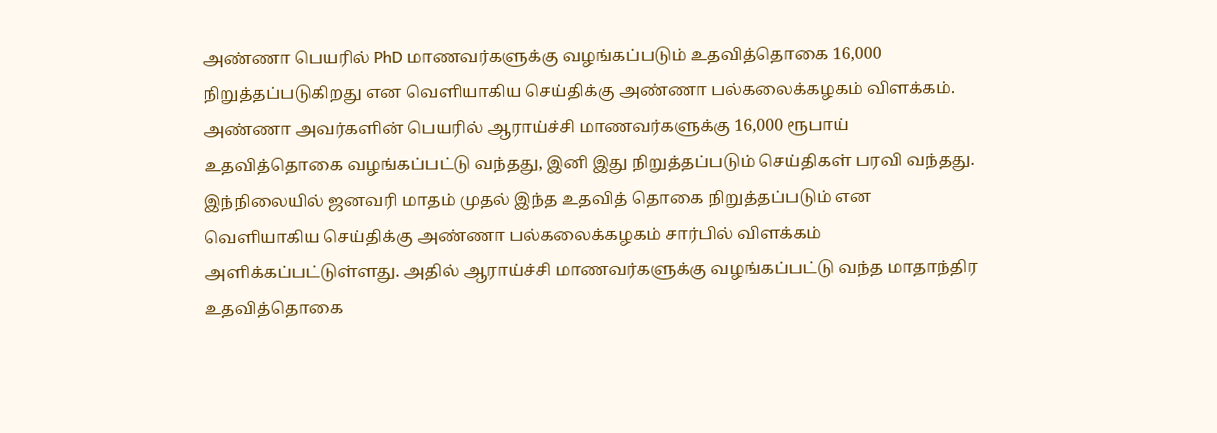அண்ணா பெயரில் PhD மாணவர்களுக்கு வழங்கப்படும் உதவித்தொகை 16,000 நிறுத்தப்படுகிறது என வெளியாகிய செய்திக்கு அண்ணா பல்கலைக்கழகம் விளக்கம்.
அண்ணா அவர்களின் பெயரில் ஆராய்ச்சி மாணவர்களுக்கு 16,000 ரூபாய் உதவித்தொகை வழங்கப்பட்டு வந்தது, இனி இது நிறுத்தப்படும் செய்திகள் பரவி வந்தது. இந்நிலையில் ஜனவரி மாதம் முதல் இந்த உதவித் தொகை நிறுத்தப்படும் என வெளியாகிய செய்திக்கு அண்ணா பல்கலைக்கழகம் சார்பில் விளக்கம் அளிக்கப்பட்டுள்ளது. அதில் ஆராய்ச்சி மாணவர்களுக்கு வழங்கப்பட்டு வந்த மாதாந்திர உதவித்தொகை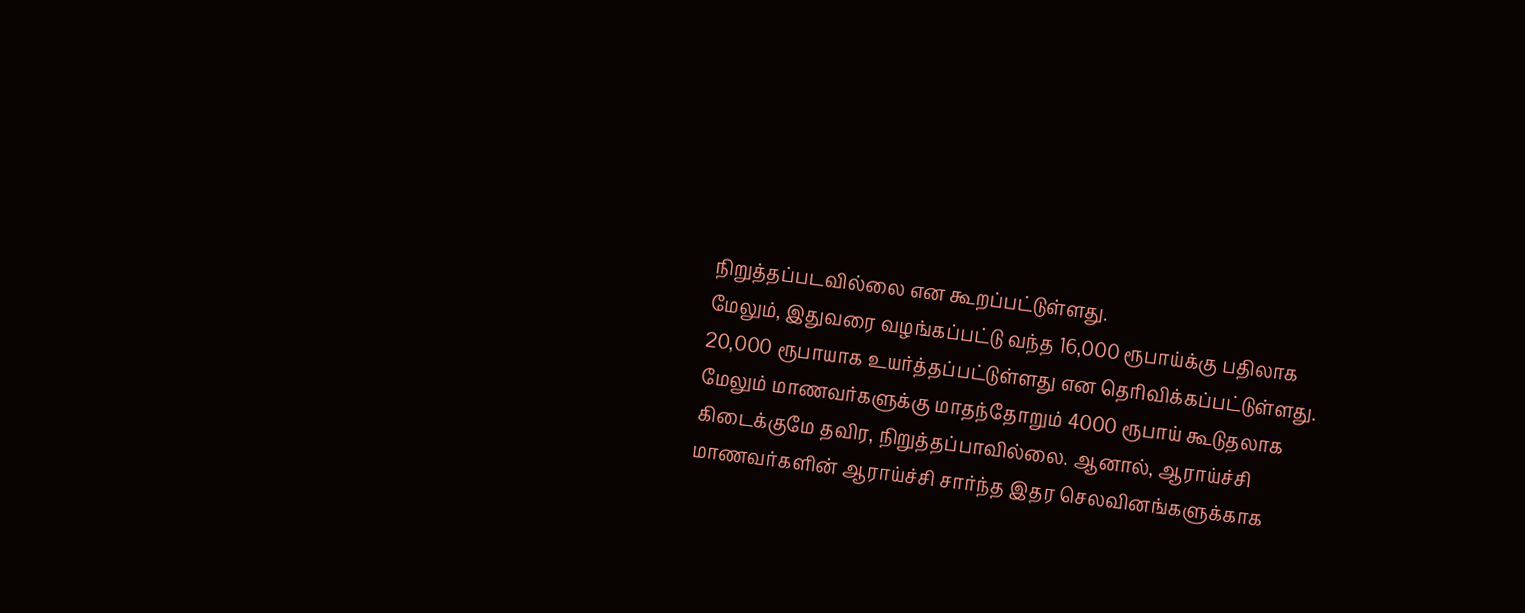நிறுத்தப்படவில்லை என கூறப்பட்டுள்ளது.
மேலும், இதுவரை வழங்கப்பட்டு வந்த 16,000 ரூபாய்க்கு பதிலாக 20,000 ரூபாயாக உயர்த்தப்பட்டுள்ளது என தெரிவிக்கப்பட்டுள்ளது. மேலும் மாணவர்களுக்கு மாதந்தோறும் 4000 ரூபாய் கூடுதலாக கிடைக்குமே தவிர, நிறுத்தப்பாவில்லை. ஆனால், ஆராய்ச்சி மாணவர்களின் ஆராய்ச்சி சார்ந்த இதர செலவினங்களுக்காக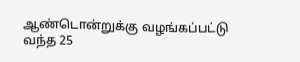ஆண்டொன்றுக்கு வழங்கப்பட்டு வந்த 25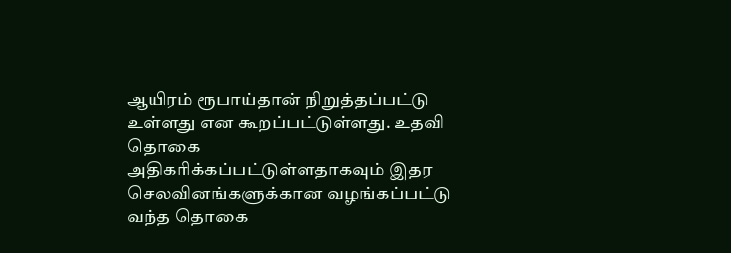ஆயிரம் ரூபாய்தான் நிறுத்தப்பட்டு உள்ளது என கூறப்பட்டுள்ளது. உதவி தொகை அதிகரிக்கப்பட்டுள்ளதாகவும் இதர செலவினங்களுக்கான வழங்கப்பட்டு வந்த தொகை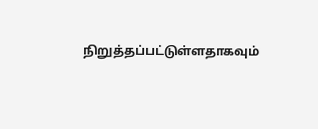நிறுத்தப்பட்டுள்ளதாகவும்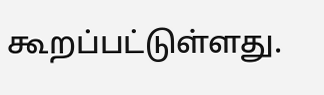கூறப்பட்டுள்ளது.